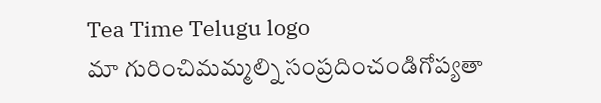Tea Time Telugu logo
మా గురించిమమ్మల్ని సంప్రదించండిగోప్యతా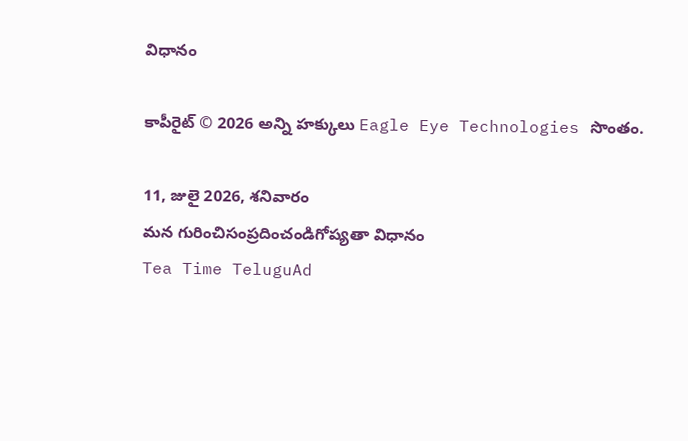విధానం

కాపీరైట్ © 2026 అన్ని హక్కులు Eagle Eye Technologies సొంతం.

11, జులై 2026, శనివారం
మన గురించిసంప్రదించండిగోప్యతా విధానం
Tea Time TeluguAd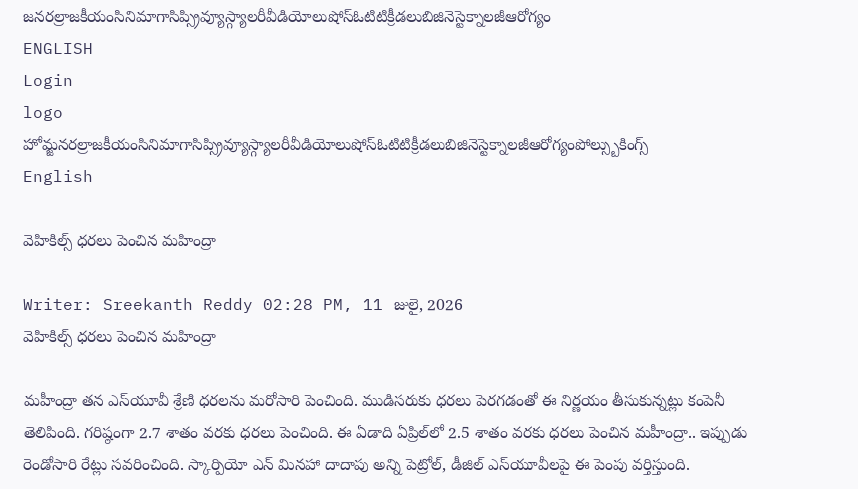జనరల్రాజకీయంసినిమాగాసిప్స్రివ్యూస్గ్యాలరీవీడియోలుషోస్ఓటిటిక్రీడలుబిజినెస్టెక్నాలజీఆరోగ్యం
ENGLISH
Login
logo
హోమ్జనరల్రాజకీయంసినిమాగాసిప్స్రివ్యూస్గ్యాలరీవీడియోలుషోస్ఓటిటిక్రీడలుబిజినెస్టెక్నాలజీఆరోగ్యంపోల్స్బుకింగ్స్
English

వెహికిల్స్ ధరలు పెంచిన మహింద్రా

Writer: Sreekanth Reddy 02:28 PM, 11 జులై, 2026
వెహికిల్స్ ధరలు పెంచిన మహింద్రా

మహీంద్రా తన ఎస్‌యూవీ శ్రేణి ధరలను మరోసారి పెంచింది. ముడిసరుకు ధరలు పెరగడంతో ఈ నిర్ణయం తీసుకున్నట్లు కంపెనీ తెలిపింది. గరిష్ఠంగా 2.7 శాతం వరకు ధరలు పెంచింది. ఈ ఏడాది ఏప్రిల్‌లో 2.5 శాతం వరకు ధరలు పెంచిన మహీంద్రా.. ఇప్పుడు రెండోసారి రేట్లు సవరించింది. స్కార్పియో ఎన్‌ మినహా దాదాపు అన్ని పెట్రోల్‌, డీజిల్‌ ఎస్‌యూవీలపై ఈ పెంపు వర్తిస్తుంది.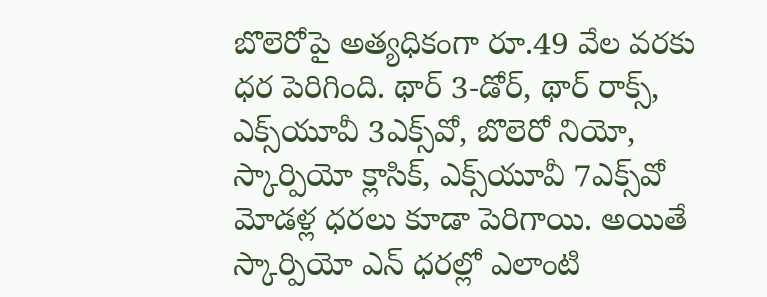బొలెరోపై అత్యధికంగా రూ.49 వేల వరకు ధర పెరిగింది. థార్‌ 3-డోర్‌, థార్‌ రాక్స్‌, ఎక్స్‌యూవీ 3ఎక్స్‌వో, బొలెరో నియో, స్కార్పియో క్లాసిక్‌, ఎక్స్‌యూవీ 7ఎక్స్‌వో మోడళ్ల ధరలు కూడా పెరిగాయి. అయితే స్కార్పియో ఎన్‌ ధరల్లో ఎలాంటి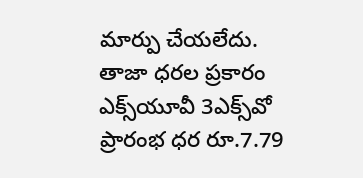మార్పు చేయలేదు. తాజా ధరల ప్రకారం ఎక్స్‌యూవీ 3ఎక్స్‌వో ప్రారంభ ధర రూ.7.79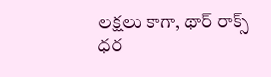లక్షలు కాగా, థార్‌ రాక్స్‌ ధర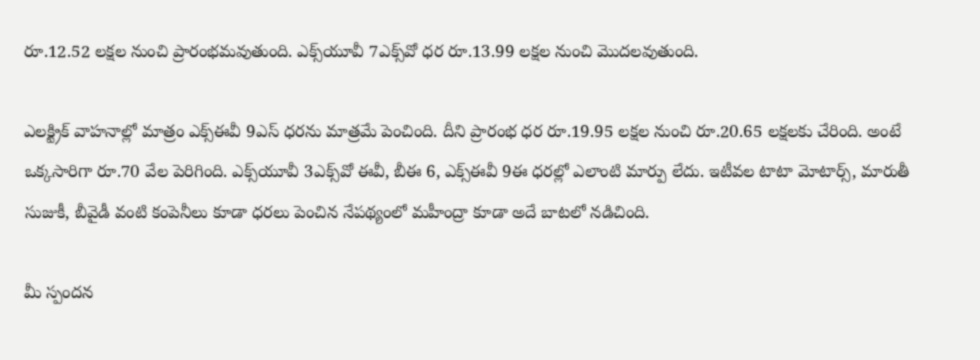రూ.12.52 లక్షల నుంచి ప్రారంభమవుతుంది. ఎక్స్‌యూవీ 7ఎక్స్‌వో ధర రూ.13.99 లక్షల నుంచి మొదలవుతుంది.

ఎలక్ట్రిక్‌ వాహనాల్లో మాత్రం ఎక్స్‌ఈవీ 9ఎస్‌ ధరను మాత్రమే పెంచింది. దీని ప్రారంభ ధర రూ.19.95 లక్షల నుంచి రూ.20.65 లక్షలకు చేరింది. అంటే ఒక్కసారిగా రూ.70 వేల పెరిగింది. ఎక్స్‌యూవీ 3ఎక్స్‌వో ఈవీ, బీఈ 6, ఎక్స్‌ఈవీ 9ఈ ధరల్లో ఎలాంటి మార్పు లేదు. ఇటీవల టాటా మోటార్స్‌, మారుతీ సుజుకీ, బీవైడీ వంటి కంపెనీలు కూడా ధరలు పెంచిన నేపథ్యంలో మహీంద్రా కూడా అదే బాటలో నడిచింది.

మీ స్పందన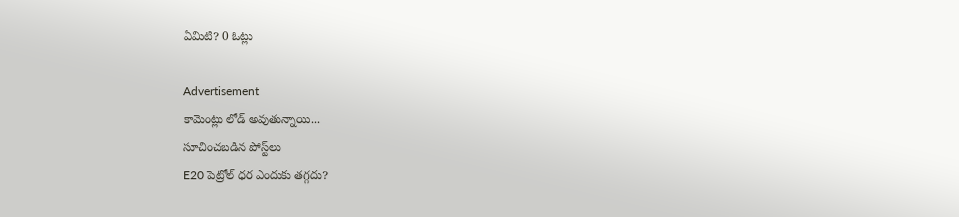ఏమిటి? 0 ఓట్లు

Advertisement
కామెంట్లు లోడ్ అవుతున్నాయి...
సూచించబడిన పోస్ట్‌లు
E20 పెట్రోల్ ధర ఎందుకు తగ్గదు?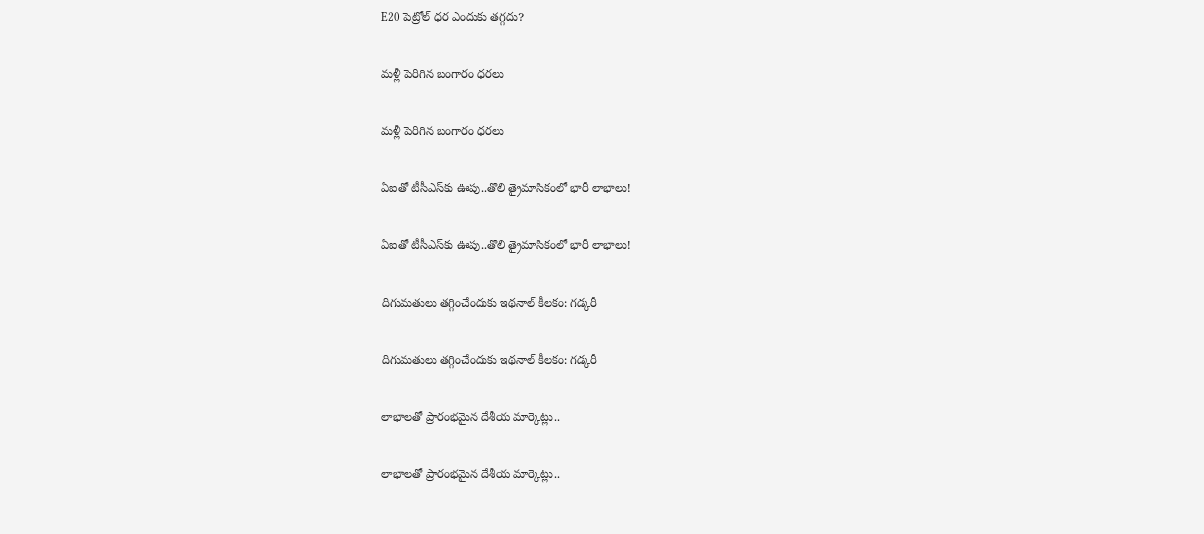E20 పెట్రోల్ ధర ఎందుకు తగ్గదు?

మళ్లీ పెరిగిన బంగారం ధరలు

మళ్లీ పెరిగిన బంగారం ధరలు

ఏఐతో టీసీఎస్‌కు ఊపు..తొలి త్రైమాసికంలో భారీ లాభాలు!

ఏఐతో టీసీఎస్‌కు ఊపు..తొలి త్రైమాసికంలో భారీ లాభాలు!

దిగుమతులు తగ్గించేందుకు ఇథనాల్ కీలకం: గడ్కరీ

దిగుమతులు తగ్గించేందుకు ఇథనాల్ కీలకం: గడ్కరీ

లాభాలతో ప్రారంభమైన దేశీయ మార్కెట్లు..

లాభాలతో ప్రారంభమైన దేశీయ మార్కెట్లు..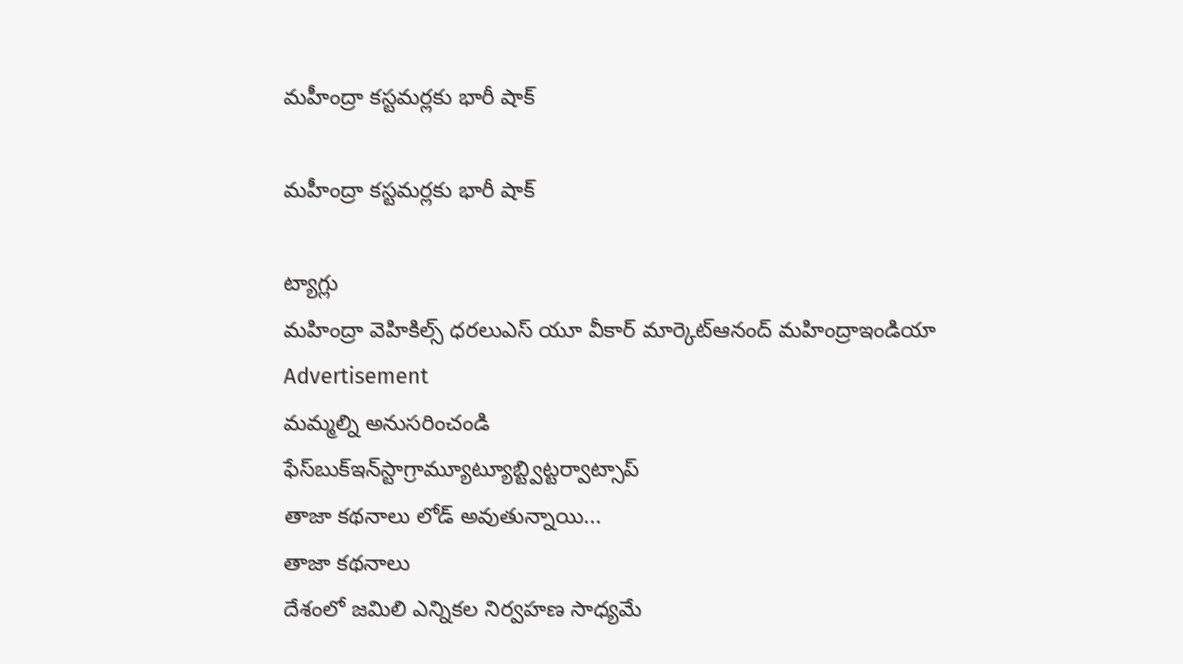మహీంద్రా కస్టమర్లకు భారీ షాక్

మహీంద్రా కస్టమర్లకు భారీ షాక్

ట్యాగ్లు
మహింద్రా వెహికిల్స్ ధరలుఎస్ యూ వీకార్ మార్కెట్ఆనంద్ మహింద్రాఇండియా
Advertisement
మమ్మల్ని అనుసరించండి
ఫేస్‌బుక్ఇన్‌స్టాగ్రామ్యూట్యూబ్ట్విట్టర్వాట్సాప్
తాజా కథనాలు లోడ్ అవుతున్నాయి...
తాజా కథనాలు
దేశంలో జమిలి ఎన్నికల నిర్వహణ సాధ్యమే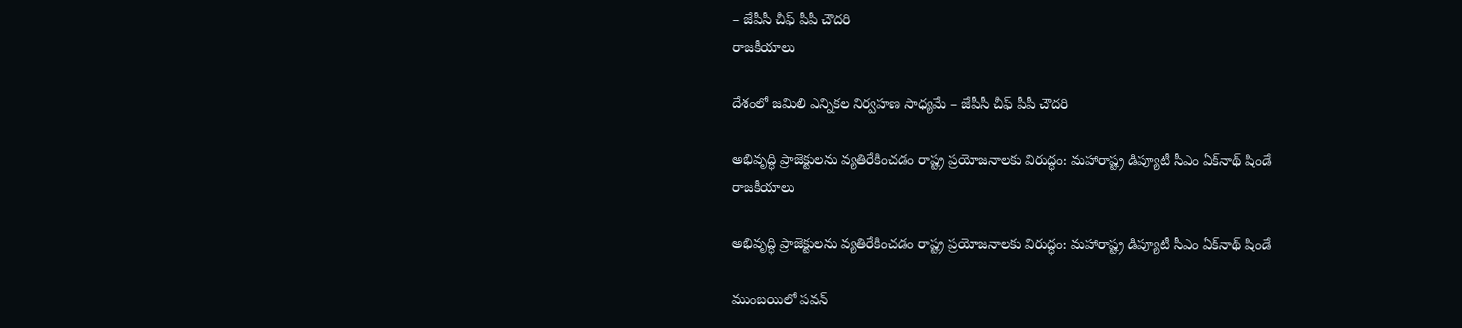– జేపీసీ చీఫ్ పీపీ చౌదరి
రాజకీయాలు

దేశంలో జమిలి ఎన్నికల నిర్వహణ సాధ్యమే – జేపీసీ చీఫ్ పీపీ చౌదరి

అభివృద్ధి ప్రాజెక్టులను వ్యతిరేకించడం రాష్ట్ర ప్రయోజనాలకు విరుద్ధం: మహారాష్ట్ర డిప్యూటీ సీఎం ఏక్‌నాథ్ షిండే
రాజకీయాలు

అభివృద్ధి ప్రాజెక్టులను వ్యతిరేకించడం రాష్ట్ర ప్రయోజనాలకు విరుద్ధం: మహారాష్ట్ర డిప్యూటీ సీఎం ఏక్‌నాథ్ షిండే

ముంబయిలో పవన్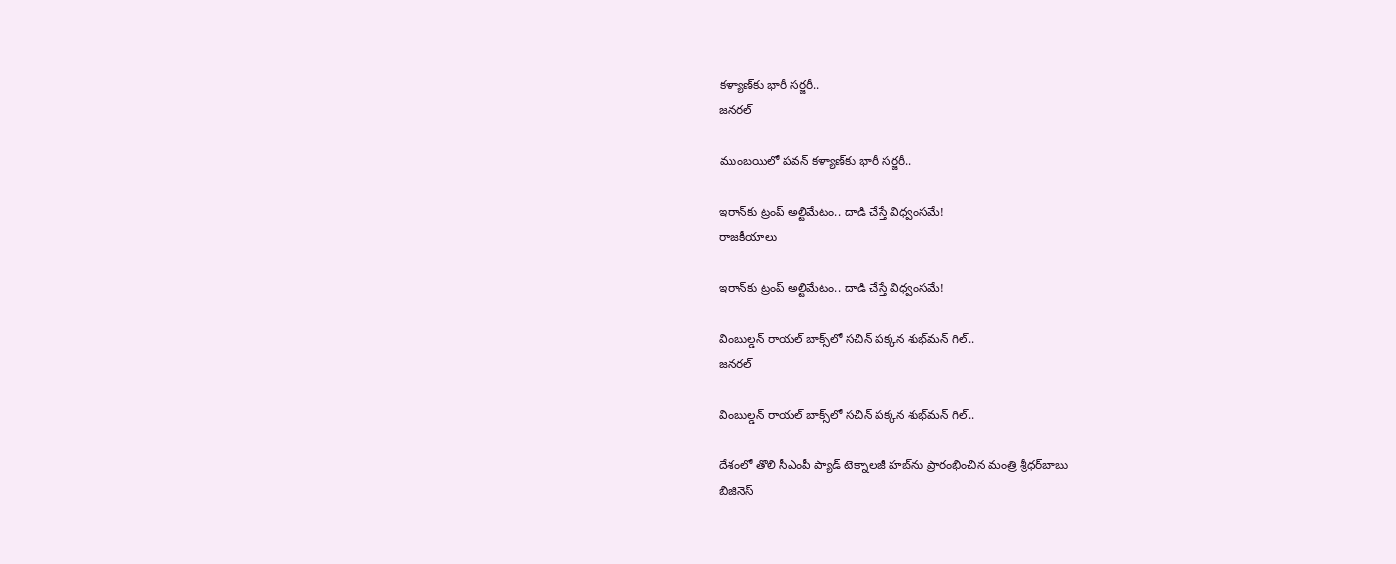కళ్యాణ్‌కు భారీ సర్జరీ..
జనరల్

ముంబయిలో పవన్ కళ్యాణ్‌కు భారీ సర్జరీ..

ఇరాన్‌కు ట్రంప్ అల్టిమేటం.. దాడి చేస్తే విధ్వంసమే!
రాజకీయాలు

ఇరాన్‌కు ట్రంప్ అల్టిమేటం.. దాడి చేస్తే విధ్వంసమే!

వింబుల్డన్ రాయల్ బాక్స్‌లో సచిన్ పక్కన శుభ్‌మన్ గిల్..
జనరల్

వింబుల్డన్ రాయల్ బాక్స్‌లో సచిన్ పక్కన శుభ్‌మన్ గిల్..

దేశంలో తొలి సీఎంపీ ప్యాడ్ టెక్నాలజీ హబ్‌ను ప్రారంభించిన మంత్రి శ్రీధర్‌బాబు
బిజినెస్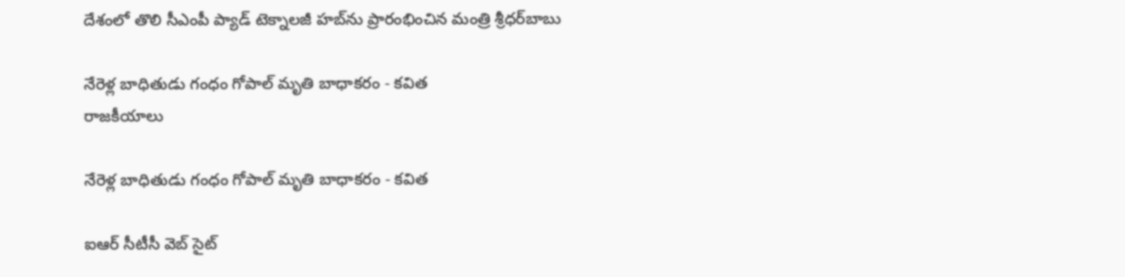దేశంలో తొలి సీఎంపీ ప్యాడ్ టెక్నాలజీ హబ్‌ను ప్రారంభించిన మంత్రి శ్రీధర్‌బాబు

నేరెళ్ల బాధితుడు గంధం గోపాల్ మృతి బాధాకరం - కవిత
రాజకీయాలు

నేరెళ్ల బాధితుడు గంధం గోపాల్ మృతి బాధాకరం - కవిత

ఐఆర్ సీటీసీ వెబ్ సైట్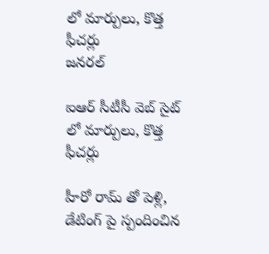లో మార్పులు, కొత్త ఫీచర్లు
జనరల్

ఐఆర్ సీటీసీ వెబ్ సైట్ లో మార్పులు, కొత్త ఫీచర్లు

హీరో రామ్ తో పెళ్లి, డేటింగ్ పై స్పందించిన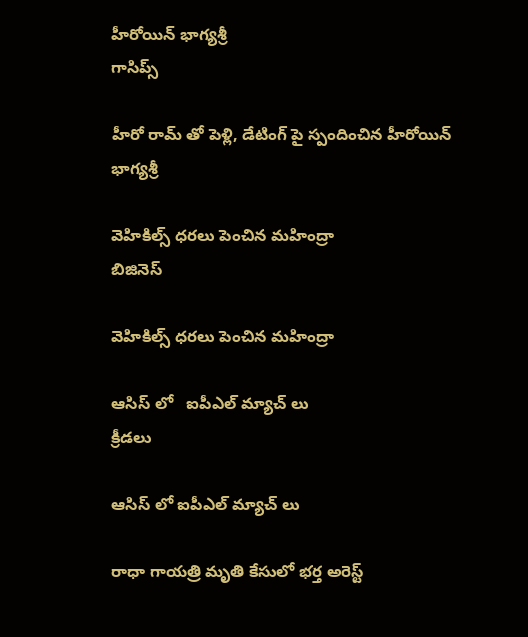హీరోయిన్ భాగ్యశ్రీ
గాసిప్స్

హీరో రామ్ తో పెళ్లి, డేటింగ్ పై స్పందించిన హీరోయిన్ భాగ్యశ్రీ

వెహికిల్స్ ధరలు పెంచిన మహింద్రా
బిజినెస్

వెహికిల్స్ ధరలు పెంచిన మహింద్రా

ఆసిస్ లో   ఐపీఎల్ మ్యాచ్ లు
క్రీడలు

ఆసిస్ లో ఐపీఎల్ మ్యాచ్ లు

రాధా గాయత్రి మృతి కేసులో భర్త అరెస్ట్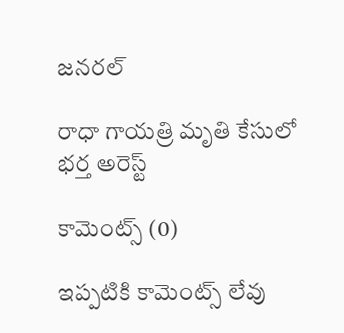జనరల్

రాధా గాయత్రి మృతి కేసులో భర్త అరెస్ట్

కామెంట్స్ (0)

ఇప్పటికి కామెంట్స్ లేవు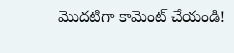మొదటిగా కామెంట్ చేయండి!